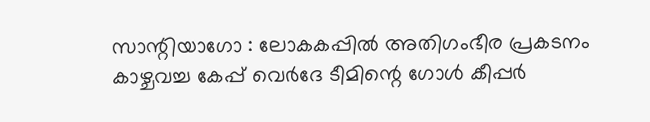സാന്റിയാഗോ : ലോകകപ്പിൽ അതിഗംഭീര പ്രകടനം കാഴ്ചവച്ച കേപ്പ് വെർദേ ടീമിന്റെ ഗോൾ കീപ്പർ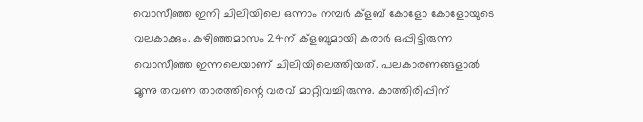വൊസീഞ്ഞ ഇനി ചിലിയിലെ ഒന്നാം നമ്പർ ക്ളബ് കോളോ കോളോയുടെ വലകാക്കും. കഴിഞ്ഞമാസം 24ന് ക്ളബുമായി കരാർ ഒപ്പിട്ടിരുന്ന വൊസീഞ്ഞ ഇന്നലെയാണ് ചിലിയിലെത്തിയത്. പലകാരണങ്ങളാൽ മൂന്നു തവണ താരത്തിന്റെ വരവ് മാറ്റിവച്ചിരുന്നു. കാത്തിരിപ്പിന്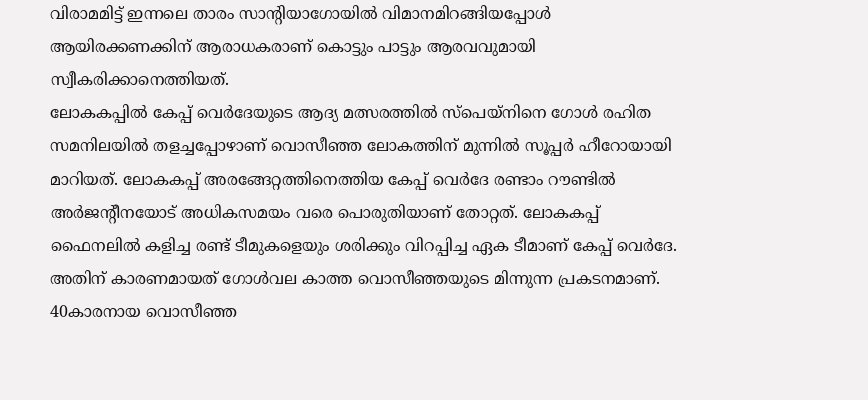വിരാമമിട്ട് ഇന്നലെ താരം സാന്റിയാഗോയിൽ വിമാനമിറങ്ങിയപ്പോൾ ആയിരക്കണക്കിന് ആരാധകരാണ് കൊട്ടും പാട്ടും ആരവവുമായി സ്വീകരിക്കാനെത്തിയത്.
ലോകകപ്പിൽ കേപ്പ് വെർദേയുടെ ആദ്യ മത്സരത്തിൽ സ്പെയ്നിനെ ഗോൾ രഹിത സമനിലയിൽ തളച്ചപ്പോഴാണ് വൊസീഞ്ഞ ലോകത്തിന് മുന്നിൽ സൂപ്പർ ഹീറോയായി മാറിയത്. ലോകകപ്പ് അരങ്ങേറ്റത്തിനെത്തിയ കേപ്പ് വെർദേ രണ്ടാം റൗണ്ടിൽ അർജന്റീനയോട് അധികസമയം വരെ പൊരുതിയാണ് തോറ്റത്. ലോകകപ്പ് ഫൈനലിൽ കളിച്ച രണ്ട് ടീമുകളെയും ശരിക്കും വിറപ്പിച്ച ഏക ടീമാണ് കേപ്പ് വെർദേ. അതിന് കാരണമായത് ഗോൾവല കാത്ത വൊസീഞ്ഞയുടെ മിന്നുന്ന പ്രകടനമാണ്. 40കാരനായ വൊസീഞ്ഞ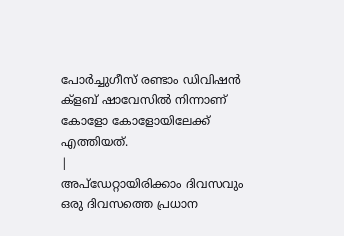പോർച്ചുഗീസ് രണ്ടാം ഡിവിഷൻ ക്ളബ് ഷാവേസിൽ നിന്നാണ് കോളോ കോളോയിലേക്ക് എത്തിയത്.
|
അപ്ഡേറ്റായിരിക്കാം ദിവസവും
ഒരു ദിവസത്തെ പ്രധാന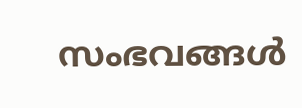സംഭവങ്ങൾ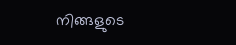നിങ്ങളുടെ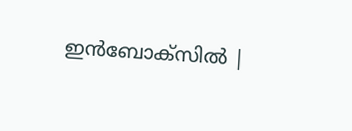ഇൻബോക്സിൽ |